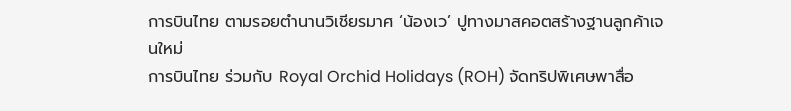การบินไทย ตามรอยตำนานวิเชียรมาศ ‘น้องเว’ ปูทางมาสคอตสร้างฐานลูกค้าเจนใหม่
การบินไทย ร่วมกับ Royal Orchid Holidays (ROH) จัดทริปพิเศษพาสื่อ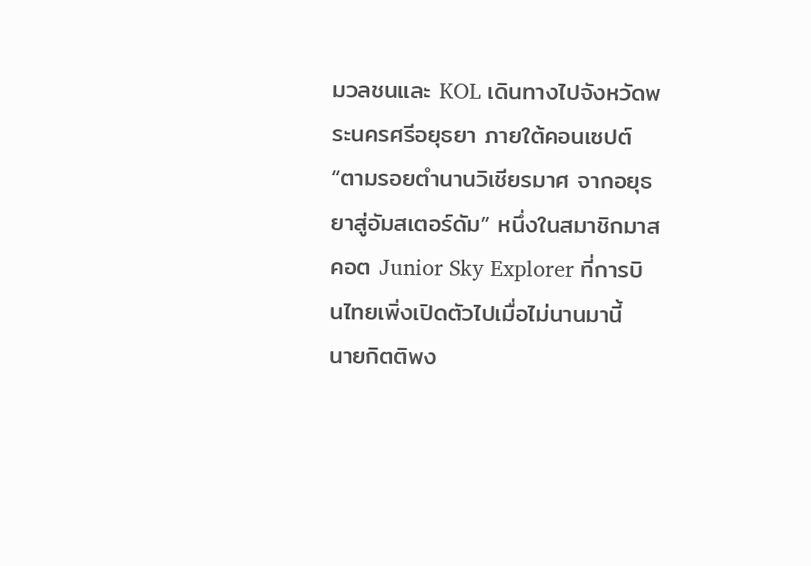มวลชนและ KOL เดินทางไปจังหวัดพระนครศรีอยุธยา ภายใต้คอนเซปต์ “ตามรอยตำนานวิเชียรมาศ จากอยุธยาสู่อัมสเตอร์ดัม” หนึ่งในสมาชิกมาสคอต Junior Sky Explorer ที่การบินไทยเพิ่งเปิดตัวไปเมื่อไม่นานมานี้
นายกิตติพง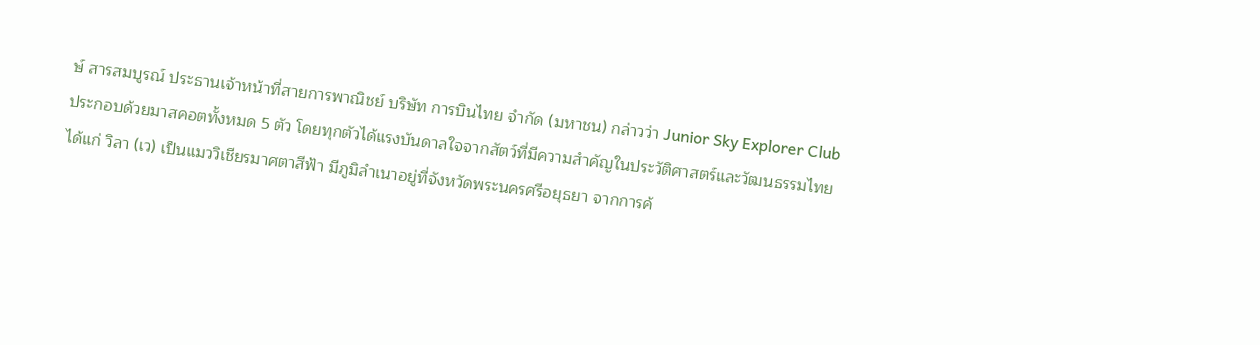ษ์ สารสมบูรณ์ ประธานเจ้าหน้าที่สายการพาณิชย์ บริษัท การบินไทย จำกัด (มหาชน) กล่าวว่า Junior Sky Explorer Club ประกอบด้วยมาสคอตทั้งหมด 5 ตัว โดยทุกตัวได้แรงบันดาลใจจากสัตว์ที่มีความสำคัญในประวัติศาสตร์และวัฒนธรรมไทย ได้แก่ วิลา (เว) เป็นแมววิเชียรมาศตาสีฟ้า มีภูมิลำเนาอยู่ที่จังหวัดพระนครศรีอยุธยา จากการค้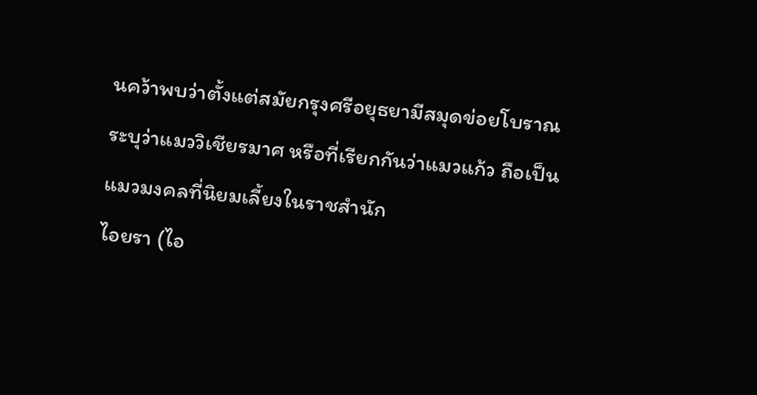นคว้าพบว่าตั้งแต่สมัยกรุงศรีอยุธยามีสมุดข่อยโบราณระบุว่าแมววิเชียรมาศ หรือที่เรียกกันว่าแมวแก้ว ถือเป็นแมวมงคลที่นิยมเลี้ยงในราชสำนัก
ไอยรา (ไอ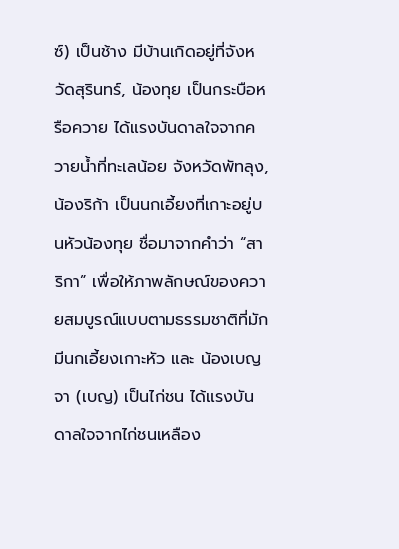ซ์) เป็นช้าง มีบ้านเกิดอยู่ที่จังหวัดสุรินทร์, น้องทุย เป็นกระบือหรือควาย ได้แรงบันดาลใจจากควายน้ำที่ทะเลน้อย จังหวัดพัทลุง, น้องริก้า เป็นนกเอี้ยงที่เกาะอยู่บนหัวน้องทุย ชื่อมาจากคำว่า “สาริกา” เพื่อให้ภาพลักษณ์ของควายสมบูรณ์แบบตามธรรมชาติที่มักมีนกเอี้ยงเกาะหัว และ น้องเบญจา (เบญ) เป็นไก่ชน ได้แรงบันดาลใจจากไก่ชนเหลือง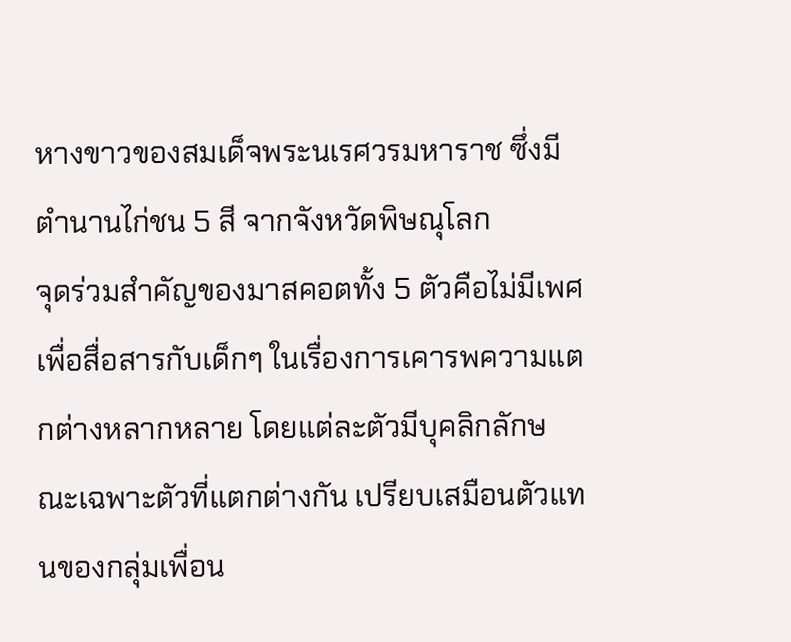หางขาวของสมเด็จพระนเรศวรมหาราช ซึ่งมีตำนานไก่ชน 5 สี จากจังหวัดพิษณุโลก
จุดร่วมสำคัญของมาสคอตทั้ง 5 ตัวคือไม่มีเพศ เพื่อสื่อสารกับเด็กๆ ในเรื่องการเคารพความแตกต่างหลากหลาย โดยแต่ละตัวมีบุคลิกลักษณะเฉพาะตัวที่แตกต่างกัน เปรียบเสมือนตัวแทนของกลุ่มเพื่อน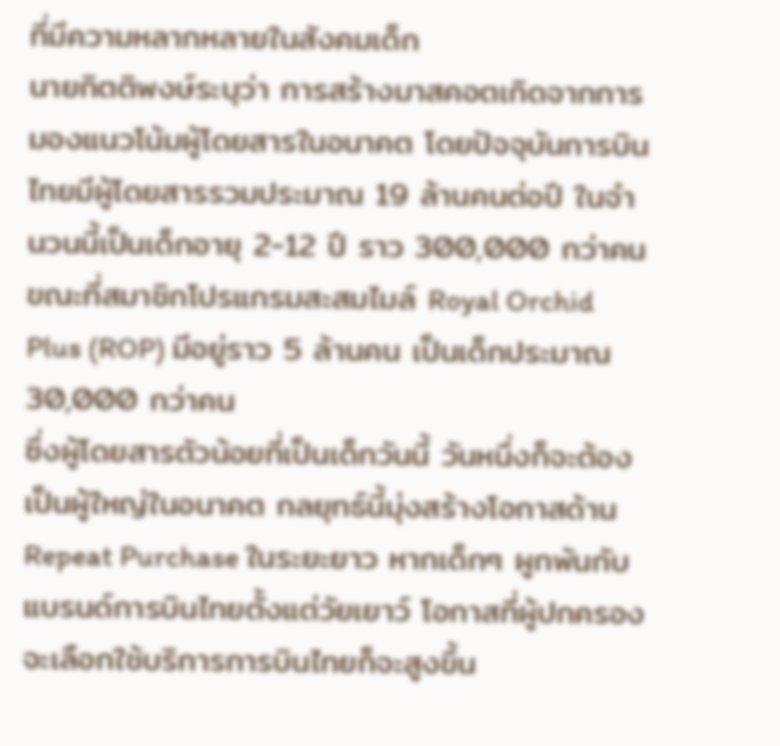ที่มีความหลากหลายในสังคมเด็ก
นายกิตติพงษ์ระบุว่า การสร้างมาสคอตเกิดจากการมองแนวโน้มผู้โดยสารในอนาคต โดยปัจจุบันการบินไทยมีผู้โดยสารรวมประมาณ 19 ล้านคนต่อปี ในจำนวนนี้เป็นเด็กอายุ 2-12 ปี ราว 300,000 กว่าคน ขณะที่สมาชิกโปรแกรมสะสมไมล์ Royal Orchid Plus (ROP) มีอยู่ราว 5 ล้านคน เป็นเด็กประมาณ 30,000 กว่าคน
ซึ่งผู้โดยสารตัวน้อยที่เป็นเด็กวันนี้ วันหนึ่งก็จะต้องเป็นผู้ใหญ่ในอนาคต กลยุทธ์นี้มุ่งสร้างโอกาสด้าน Repeat Purchase ในระยะยาว หากเด็กๆ ผูกพันกับแบรนด์การบินไทยตั้งแต่วัยเยาว์ โอกาสที่ผู้ปกครองจะเลือกใช้บริการการบินไทยก็จะสูงขึ้น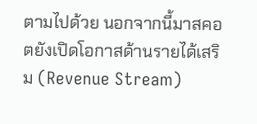ตามไปด้วย นอกจากนี้มาสคอตยังเปิดโอกาสด้านรายได้เสริม (Revenue Stream)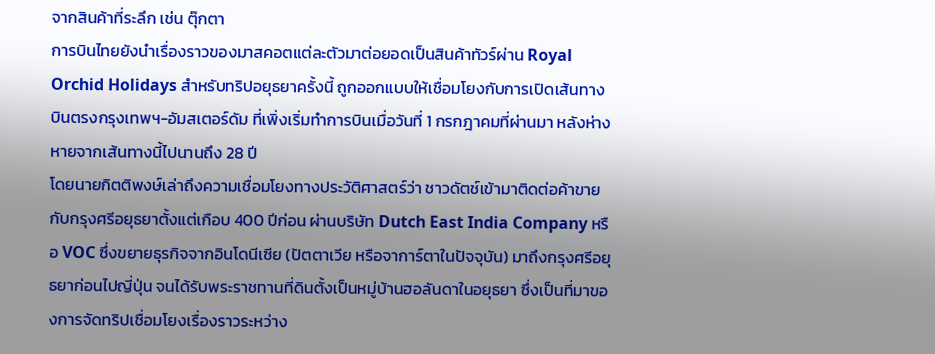จากสินค้าที่ระลึก เช่น ตุ๊กตา
การบินไทยยังนำเรื่องราวของมาสคอตแต่ละตัวมาต่อยอดเป็นสินค้าทัวร์ผ่าน Royal Orchid Holidays สำหรับทริปอยุธยาครั้งนี้ ถูกออกแบบให้เชื่อมโยงกับการเปิดเส้นทางบินตรงกรุงเทพฯ-อัมสเตอร์ดัม ที่เพิ่งเริ่มทำการบินเมื่อวันที่ 1 กรกฎาคมที่ผ่านมา หลังห่างหายจากเส้นทางนี้ไปนานถึง 28 ปี
โดยนายกิตติพงษ์เล่าถึงความเชื่อมโยงทางประวัติศาสตร์ว่า ชาวดัตช์เข้ามาติดต่อค้าขายกับกรุงศรีอยุธยาตั้งแต่เกือบ 400 ปีก่อน ผ่านบริษัท Dutch East India Company หรือ VOC ซึ่งขยายธุรกิจจากอินโดนีเซีย (ปัตตาเวีย หรือจาการ์ตาในปัจจุบัน) มาถึงกรุงศรีอยุธยาก่อนไปญี่ปุ่น จนได้รับพระราชทานที่ดินตั้งเป็นหมู่บ้านฮอลันดาในอยุธยา ซึ่งเป็นที่มาของการจัดทริปเชื่อมโยงเรื่องราวระหว่าง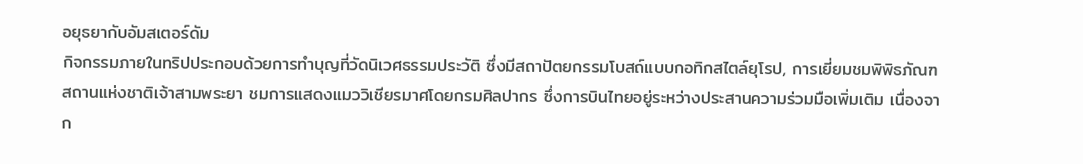อยุธยากับอัมสเตอร์ดัม
กิจกรรมภายในทริปประกอบด้วยการทำบุญที่วัดนิเวศธรรมประวัติ ซึ่งมีสถาปัตยกรรมโบสถ์แบบกอทิกสไตล์ยุโรป, การเยี่ยมชมพิพิธภัณฑสถานแห่งชาติเจ้าสามพระยา ชมการแสดงแมววิเชียรมาศโดยกรมศิลปากร ซึ่งการบินไทยอยู่ระหว่างประสานความร่วมมือเพิ่มเติม เนื่องจาก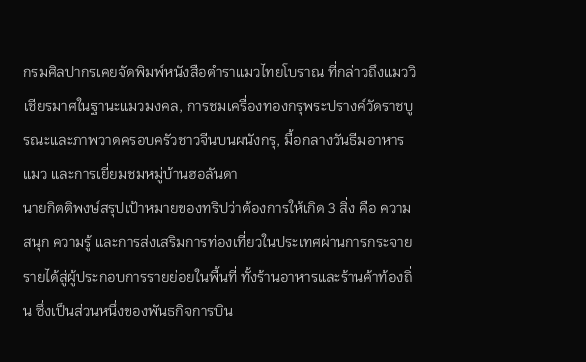กรมศิลปากรเคยจัดพิมพ์หนังสือตำราแมวไทยโบราณ ที่กล่าวถึงแมววิเชียรมาศในฐานะแมวมงคล, การชมเครื่องทองกรุพระปรางค์วัดราชบูรณะและภาพวาดครอบครัวชาวจีนบนผนังกรุ, มื้อกลางวันธีมอาหารแมว และการเยี่ยมชมหมู่บ้านฮอลันดา
นายกิตติพงษ์สรุปเป้าหมายของทริปว่าต้องการให้เกิด 3 สิ่ง คือ ความสนุก ความรู้ และการส่งเสริมการท่องเที่ยวในประเทศผ่านการกระจายรายได้สู่ผู้ประกอบการรายย่อยในพื้นที่ ทั้งร้านอาหารและร้านค้าท้องถิ่น ซึ่งเป็นส่วนหนึ่งของพันธกิจการบิน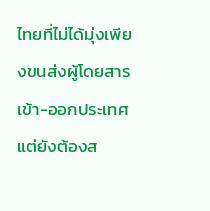ไทยที่ไม่ได้มุ่งเพียงขนส่งผู้โดยสารเข้า-ออกประเทศ แต่ยังต้องส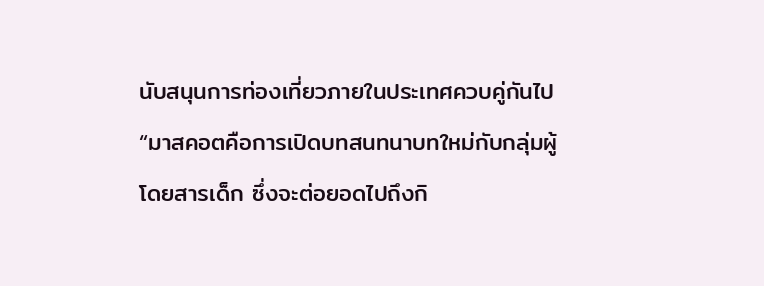นับสนุนการท่องเที่ยวภายในประเทศควบคู่กันไป
“มาสคอตคือการเปิดบทสนทนาบทใหม่กับกลุ่มผู้โดยสารเด็ก ซึ่งจะต่อยอดไปถึงกิ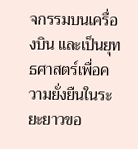จกรรมบนเครื่องบิน และเป็นยุทธศาสตร์เพื่อความยั่งยืนในระยะยาวขอ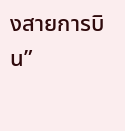งสายการบิน”